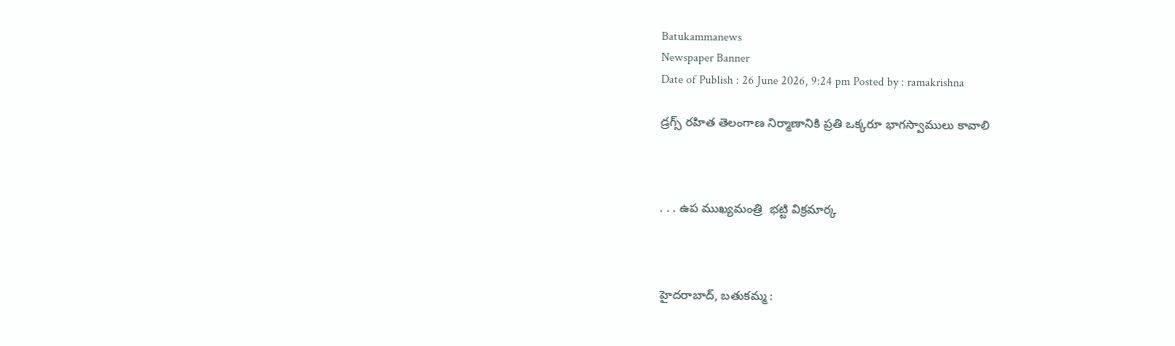Batukammanews
Newspaper Banner
Date of Publish : 26 June 2026, 9:24 pm Posted by : ramakrishna

డ్రగ్స్ రహిత తెలంగాణ నిర్మాణానికి ప్రతి ఒక్కరూ భాగస్వాములు కావాలి



. . . ఉప ముఖ్యమంత్రి  భట్టి విక్రమార్క



హైదరాబాద్, బతుకమ్మ :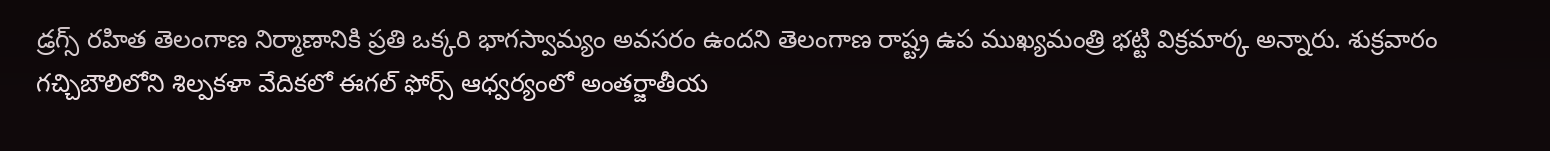డ్రగ్స్ రహిత తెలంగాణ నిర్మాణానికి ప్రతి ఒక్కరి భాగస్వామ్యం అవసరం ఉందని తెలంగాణ రాష్ట్ర ఉప ముఖ్యమంత్రి భట్టి విక్రమార్క అన్నారు. శుక్రవారం గచ్చిబౌలిలోని శిల్పకళా వేదికలో ఈగల్ ఫోర్స్ ఆధ్వర్యంలో అంతర్జాతీయ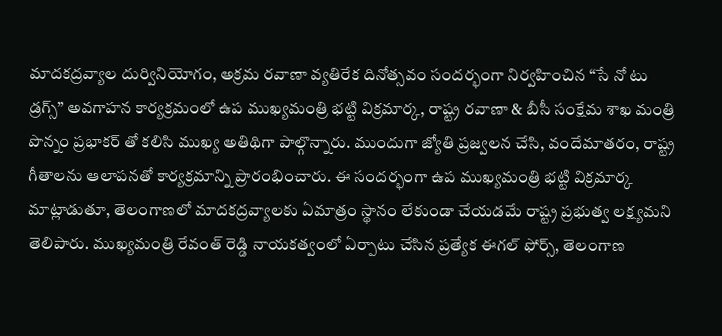మాదకద్రవ్యాల దుర్వినియోగం, అక్రమ రవాణా వ్యతిరేక దినోత్సవం సందర్భంగా నిర్వహించిన “సే నో టు డ్రగ్స్” అవగాహన కార్యక్రమంలో ఉప ముఖ్యమంత్రి భట్టి విక్రమార్క, రాష్ట్ర రవాణా & బీసీ సంక్షేమ శాఖ మంత్రి పొన్నం ప్రభాకర్‌ తో కలిసి ముఖ్య అతిథిగా పాల్గొన్నారు. ముందుగా జ్యోతి ప్రజ్వలన చేసి, వందేమాతరం, రాష్ట్ర గీతాలను ఆలాపనతో కార్యక్రమాన్ని ప్రారంభించారు. ఈ సందర్భంగా ఉప ముఖ్యమంత్రి భట్టి విక్రమార్క మాట్లాడుతూ, తెలంగాణలో మాదకద్రవ్యాలకు ఏమాత్రం స్థానం లేకుండా చేయడమే రాష్ట్ర ప్రభుత్వ లక్ష్యమని తెలిపారు. ముఖ్యమంత్రి రేవంత్ రెడ్డి నాయకత్వంలో ఏర్పాటు చేసిన ప్రత్యేక ఈగల్ ఫోర్స్, తెలంగాణ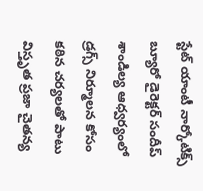స్టేట్ యాంటీ నార్కోటిక్స్ బ్యూరో డైరెక్టర్ సందీప్ శాండిల్య ఆధ్వర్యంలో డ్రగ్స్ నిర్మూలన కోసం కఠిన చర్యలతో పాటు విస్తృత ప్రజా చైతన్య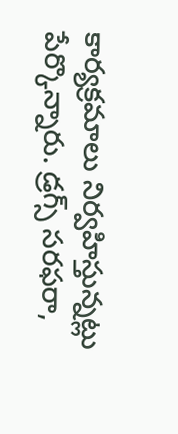కార్యక్రమాలు నిర్వహిస్తున్నట్లు పేర్కొన్నారు. డ్రగ్స్ సరఫరా,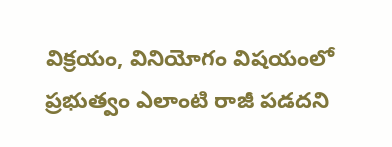విక్రయం, వినియోగం విషయంలో ప్రభుత్వం ఎలాంటి రాజీ పడదని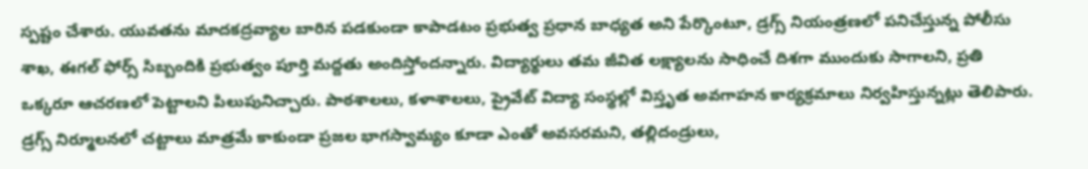స్పష్టం చేశారు. యువతను మాదకద్రవ్యాల బారిన పడకుండా కాపాడటం ప్రభుత్వ ప్రధాన బాధ్యత అని పేర్కొంటూ, డ్రగ్స్ నియంత్రణలో పనిచేస్తున్న పోలీసు శాఖ, ఈగల్ ఫోర్స్ సిబ్బందికి ప్రభుత్వం పూర్తి మద్దతు అందిస్తోందన్నారు. విద్యార్థులు తమ జీవిత లక్ష్యాలను సాధించే దిశగా ముందుకు సాగాలని, ప్రతి ఒక్కరూ ఆచరణలో పెట్టాలని పిలుపునిచ్చారు. పాఠశాలలు, కళాశాలలు, ప్రైవేట్ విద్యా సంస్థల్లో విస్తృత అవగాహన కార్యక్రమాలు నిర్వహిస్తున్నట్లు తెలిపారు. డ్రగ్స్ నిర్మూలనలో చట్టాలు మాత్రమే కాకుండా ప్రజల భాగస్వామ్యం కూడా ఎంతో అవసరమని, తల్లిదండ్రులు,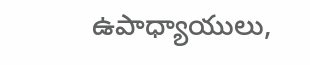ఉపాధ్యాయులు,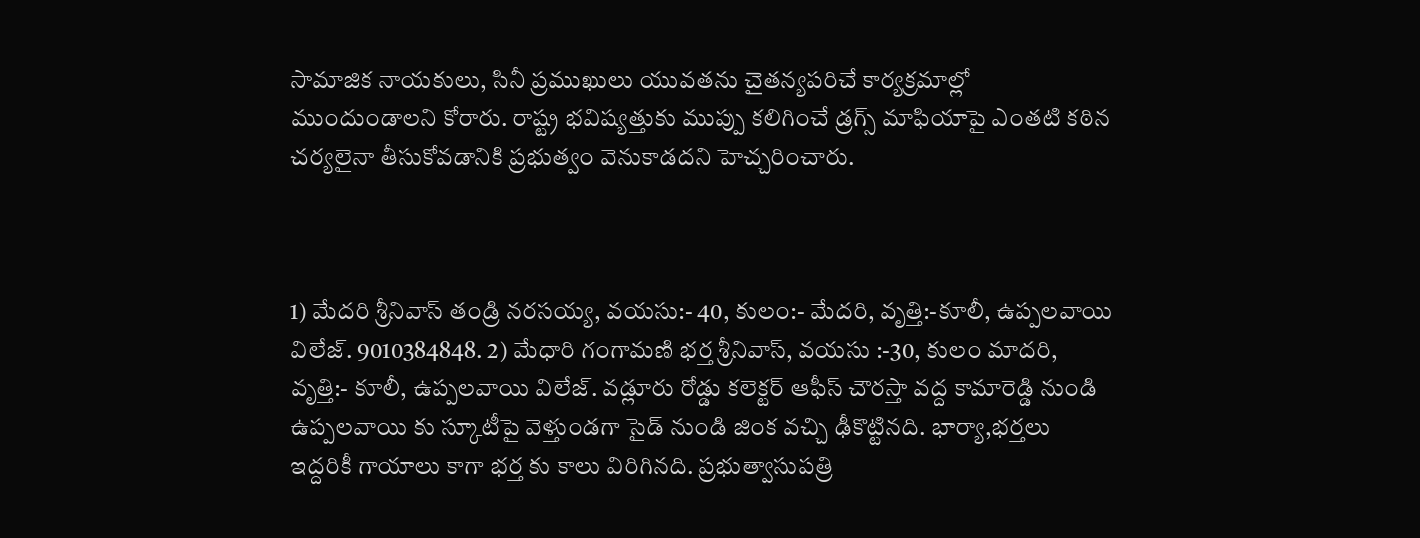సామాజిక నాయకులు, సినీ ప్రముఖులు యువతను చైతన్యపరిచే కార్యక్రమాల్లో ముందుండాలని కోరారు. రాష్ట్ర భవిష్యత్తుకు ముప్పు కలిగించే డ్రగ్స్ మాఫియాపై ఎంతటి కఠిన చర్యలైనా తీసుకోవడానికి ప్రభుత్వం వెనుకాడదని హెచ్చరించారు.



1) మేదరి శ్రీనివాస్ తండ్రి నరసయ్య, వయసు:- 40, కులం:- మేదరి, వృత్తి:-కూలీ, ఉప్పలవాయి విలేజ్. 9010384848. 2) మేధారి గంగామణి భర్త శ్రీనివాస్, వయసు :-30, కులం మాదరి, వృత్తి:- కూలీ, ఉప్పలవాయి విలేజ్. వడ్లూరు రోడ్డు కలెక్టర్ ఆఫీస్ చౌరస్తా వద్ద కామారెడ్డి నుండి ఉప్పలవాయి కు స్కూటీపై వెళ్తుండగా సైడ్ నుండి జింక వచ్చి ఢీకొట్టినది. భార్యా,భర్తలు ఇద్దరికీ గాయాలు కాగా భర్త కు కాలు విరిగినది. ప్రభుత్వాసుపత్రి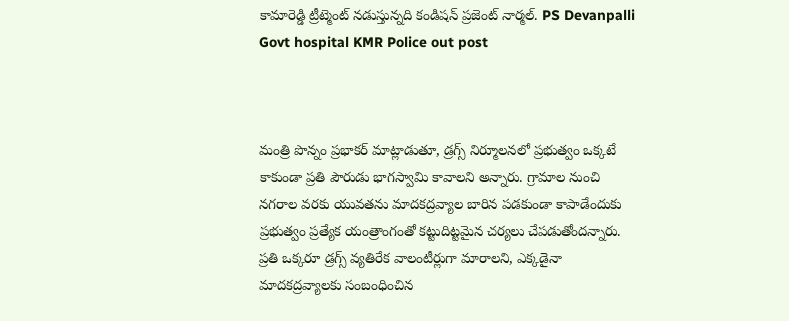కామారెడ్డి ట్రీట్మెంట్ నడుస్తున్నది కండిషన్ ప్రజెంట్ నార్మల్. PS Devanpalli Govt hospital KMR Police out post



మంత్రి పొన్నం ప్రభాకర్ మాట్లాడుతూ, డ్రగ్స్ నిర్మూలనలో ప్రభుత్వం ఒక్కటే కాకుండా ప్రతి పౌరుడు భాగస్వామి కావాలని అన్నారు. గ్రామాల నుంచి నగరాల వరకు యువతను మాదకద్రవ్యాల బారిన పడకుండా కాపాడేందుకు ప్రభుత్వం ప్రత్యేక యంత్రాంగంతో కట్టుదిట్టమైన చర్యలు చేపడుతోందన్నారు. ప్రతి ఒక్కరూ డ్రగ్స్ వ్యతిరేక వాలంటీర్లుగా మారాలని, ఎక్కడైనా మాదకద్రవ్యాలకు సంబంధించిన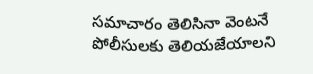సమాచారం తెలిసినా వెంటనే పోలీసులకు తెలియజేయాలని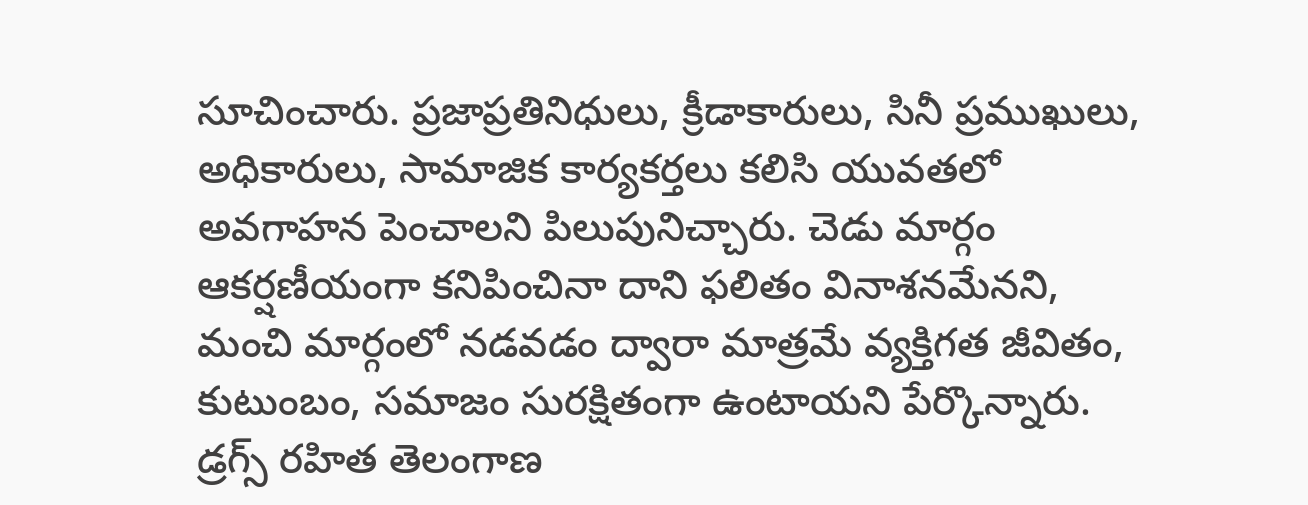సూచించారు. ప్రజాప్రతినిధులు, క్రీడాకారులు, సినీ ప్రముఖులు, అధికారులు, సామాజిక కార్యకర్తలు కలిసి యువతలో అవగాహన పెంచాలని పిలుపునిచ్చారు. చెడు మార్గం ఆకర్షణీయంగా కనిపించినా దాని ఫలితం వినాశనమేనని, మంచి మార్గంలో నడవడం ద్వారా మాత్రమే వ్యక్తిగత జీవితం, కుటుంబం, సమాజం సురక్షితంగా ఉంటాయని పేర్కొన్నారు. డ్రగ్స్ రహిత తెలంగాణ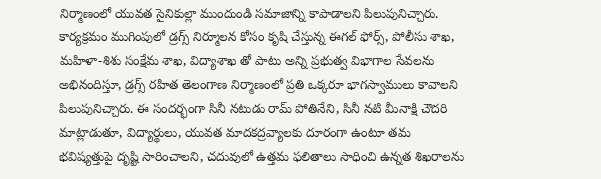నిర్మాణంలో యువత సైనికుల్లా ముందుండి సమాజాన్ని కాపాడాలని పిలుపునిచ్చారు. కార్యక్రమం ముగింపులో డ్రగ్స్ నిర్మూలన కోసం కృషి చేస్తున్న ఈగల్ ఫోర్స్, పోలీసు శాఖ, మహిళా-శిశు సంక్షేమ శాఖ, విద్యాశాఖ తో పాటు అన్ని ప్రభుత్వ విభాగాల సేవలను అభినందిస్తూ, డ్రగ్స్ రహిత తెలంగాణ నిర్మాణంలో ప్రతి ఒక్కరూ భాగస్వాములు కావాలని పిలుపునిచ్చారు. ఈ సందర్భంగా సినీ నటుడు రామ్ పోతినేని, సినీ నటి మీనాక్షి చౌదరి మాట్లాడుతూ, విద్యార్థులు, యువత మాదకద్రవ్యాలకు దూరంగా ఉంటూ తమ భవిష్యత్తుపై దృష్టి సారించాలని, చదువులో ఉత్తమ ఫలితాలు సాధించి ఉన్నత శిఖరాలను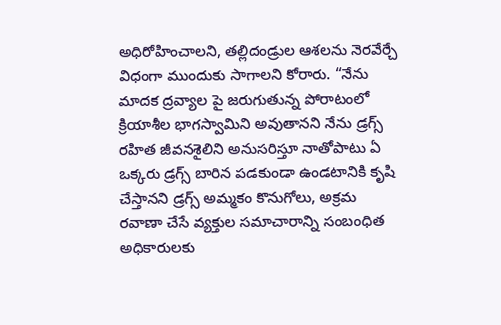అధిరోహించాలని, తల్లిదండ్రుల ఆశలను నెరవేర్చే విధంగా ముందుకు సాగాలని కోరారు. “నేను మాదక ద్రవ్యాల పై జరుగుతున్న పోరాటంలో క్రియాశీల భాగస్వామిని అవుతానని నేను డ్రగ్స్ రహిత జీవనశైలిని అనుసరిస్తూ నాతోపాటు ఏ ఒక్కరు డ్రగ్స్ బారిన పడకుండా ఉండటానికి కృషి చేస్తానని డ్రగ్స్ అమ్మకం కొనుగోలు, అక్రమ రవాణా చేసే వ్యక్తుల సమాచారాన్ని సంబంధిత అధికారులకు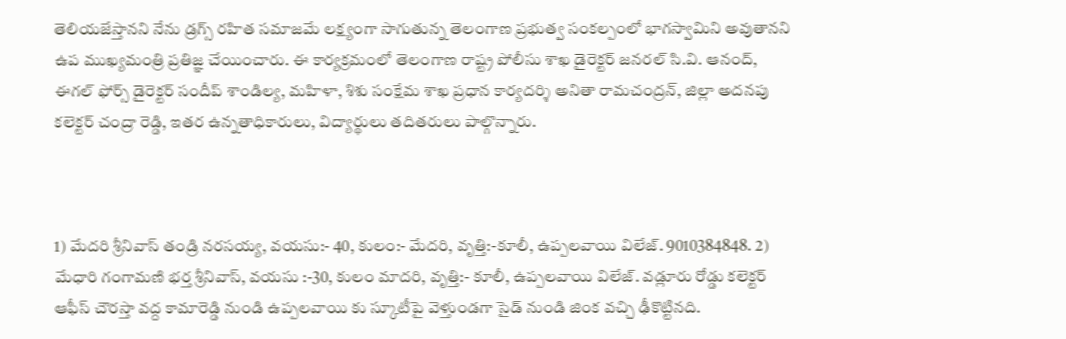తెలియజేస్తానని నేను డ్రగ్స్ రహిత సమాజమే లక్ష్యంగా సాగుతున్న తెలంగాణ ప్రభుత్వ సంకల్పంలో భాగస్వామిని అవుతానని ఉప ముఖ్యమంత్రి ప్రతిజ్ఞ చేయించారు. ఈ కార్యక్రమంలో తెలంగాణ రాష్ట్ర పోలీసు శాఖ డైరెక్టర్ జనరల్ సి.వి. ఆనంద్, ఈగల్ ఫోర్స్ డైరెక్టర్ సందీప్ శాండిల్య, మహిళా, శిశు సంక్షేమ శాఖ ప్రధాన కార్యదర్శి అనితా రామచంద్రన్, జిల్లా అదనపు కలెక్టర్ చంద్రా రెడ్డి, ఇతర ఉన్నతాధికారులు, విద్యార్థులు తదితరులు పాల్గొన్నారు.



1) మేదరి శ్రీనివాస్ తండ్రి నరసయ్య, వయసు:- 40, కులం:- మేదరి, వృత్తి:-కూలీ, ఉప్పలవాయి విలేజ్. 9010384848. 2) మేధారి గంగామణి భర్త శ్రీనివాస్, వయసు :-30, కులం మాదరి, వృత్తి:- కూలీ, ఉప్పలవాయి విలేజ్. వడ్లూరు రోడ్డు కలెక్టర్ ఆఫీస్ చౌరస్తా వద్ద కామారెడ్డి నుండి ఉప్పలవాయి కు స్కూటీపై వెళ్తుండగా సైడ్ నుండి జింక వచ్చి ఢీకొట్టినది.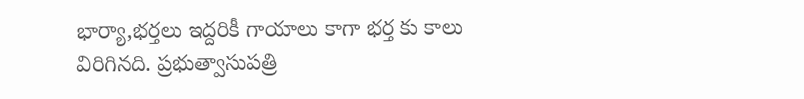భార్యా,భర్తలు ఇద్దరికీ గాయాలు కాగా భర్త కు కాలు విరిగినది. ప్రభుత్వాసుపత్రి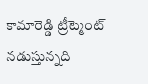కామారెడ్డి ట్రీట్మెంట్ నడుస్తున్నది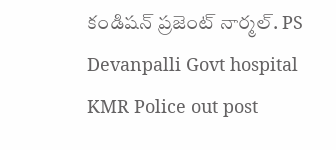కండిషన్ ప్రజెంట్ నార్మల్. PS Devanpalli Govt hospital KMR Police out post